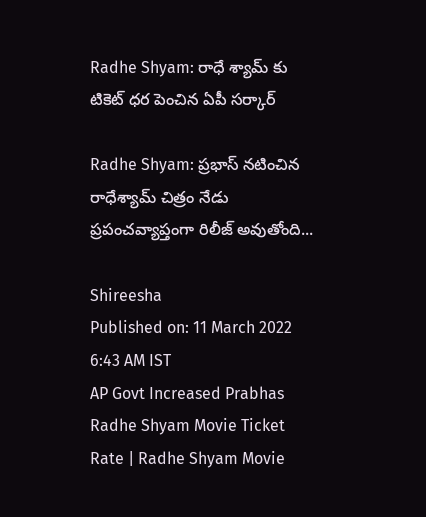Radhe Shyam: రాధే శ్యామ్ కు టికెట్ ధర పెంచిన ఏపీ సర్కార్

Radhe Shyam: ప్రభాస్ నటించిన రాధేశ్యామ్ చిత్రం నేడు ప్రపంచవ్యాప్తంగా రిలీజ్ అవుతోంది...

Shireesha
Published on: 11 March 2022 6:43 AM IST
AP Govt Increased Prabhas Radhe Shyam Movie Ticket Rate | Radhe Shyam Movie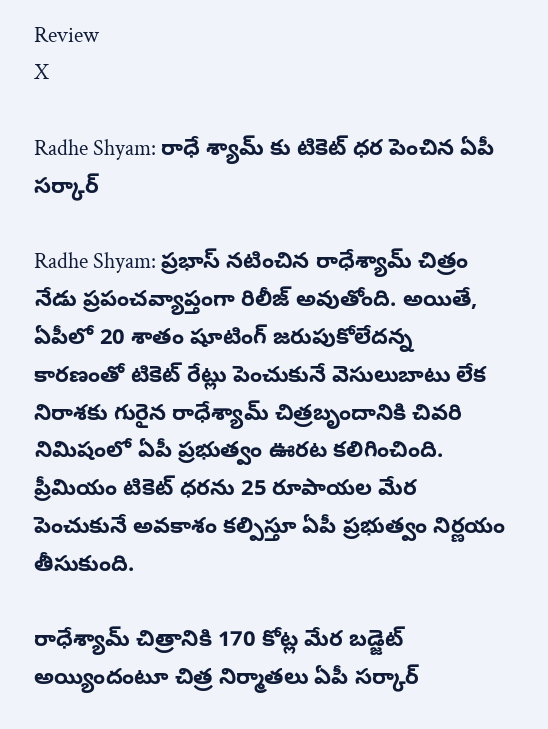Review
X

Radhe Shyam: రాధే శ్యామ్ కు టికెట్ ధర పెంచిన ఏపీ సర్కార్

Radhe Shyam: ప్రభాస్ నటించిన రాధేశ్యామ్ చిత్రం నేడు ప్రపంచవ్యాప్తంగా రిలీజ్ అవుతోంది. అయితే, ఏపీలో 20 శాతం షూటింగ్ జరుపుకోలేదన్న కారణంతో టికెట్ రేట్లు పెంచుకునే వెసులుబాటు లేక నిరాశకు గురైన రాధేశ్యామ్ చిత్రబృందానికి చివరి నిమిషంలో ఏపీ ప్రభుత్వం ఊరట కలిగించింది. ప్రీమియం టికెట్ ధరను 25 రూపాయల మేర పెంచుకునే అవకాశం కల్పిస్తూ ఏపీ ప్రభుత్వం నిర్ణయం తీసుకుంది.

రాధేశ్యామ్ చిత్రానికి 170 కోట్ల మేర బడ్జెట్ అయ్యిందంటూ చిత్ర నిర్మాతలు ఏపీ సర్కార్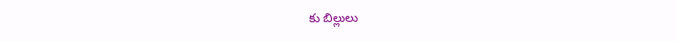కు బిల్లులు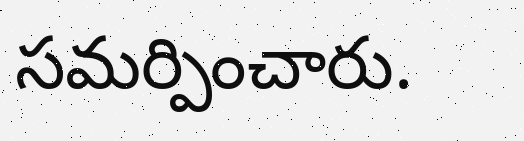సమర్పించారు.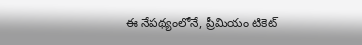ఈ నేపథ్యంలోనే, ప్రీమియం టికెట్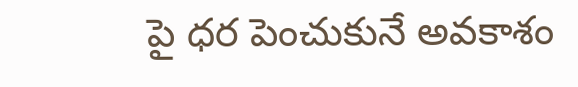పై ధర పెంచుకునే అవకాశం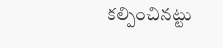కల్పించినట్టు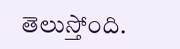తెలుస్తోంది.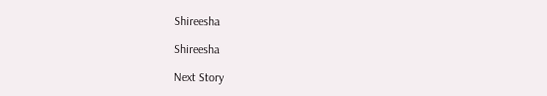Shireesha

Shireesha

Next Story